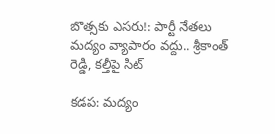బొత్సకు ఎసరు!: పార్టీ నేతలు మద్యం వ్యాపారం వద్దు.. శ్రీకాంత్ రెడ్డి, కల్తీపై సిట్

కడప: మద్యం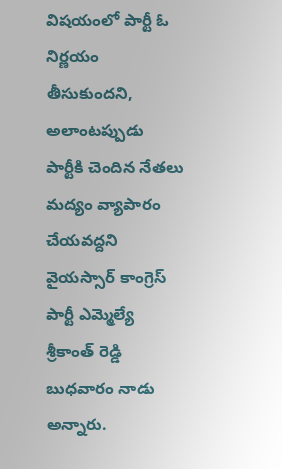విషయంలో పార్టీ ఓ నిర్ణయం తీసుకుందని, అలాంటప్పుడు పార్టీకి చెందిన నేతలు మద్యం వ్యాపారం చేయవద్దని వైయస్సార్ కాంగ్రెస్ పార్టీ ఎమ్మెల్యే శ్రీకాంత్ రెడ్డి బుధవారం నాడు అన్నారు.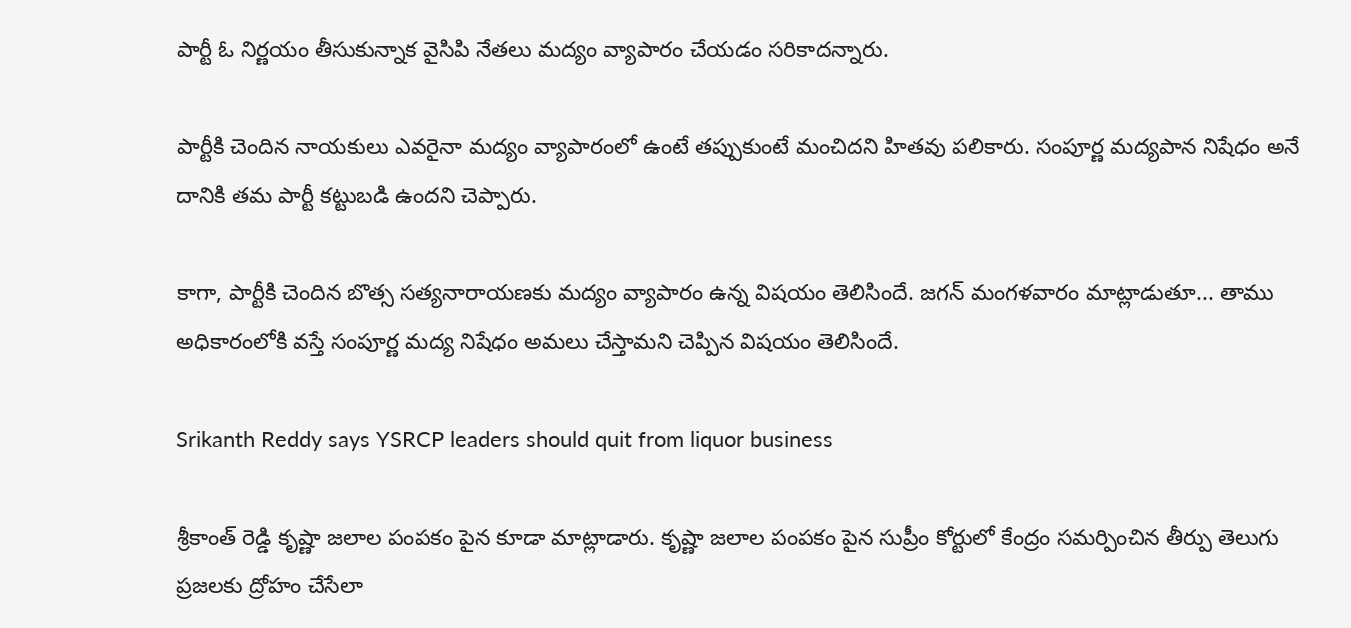పార్టీ ఓ నిర్ణయం తీసుకున్నాక వైసిపి నేతలు మద్యం వ్యాపారం చేయడం సరికాదన్నారు.

పార్టీకి చెందిన నాయకులు ఎవరైనా మద్యం వ్యాపారంలో ఉంటే తప్పుకుంటే మంచిదని హితవు పలికారు. సంపూర్ణ మద్యపాన నిషేధం అనే దానికి తమ పార్టీ కట్టుబడి ఉందని చెప్పారు.

కాగా, పార్టీకి చెందిన బొత్స సత్యనారాయణకు మద్యం వ్యాపారం ఉన్న విషయం తెలిసిందే. జగన్ మంగళవారం మాట్లాడుతూ... తాము అధికారంలోకి వస్తే సంపూర్ణ మద్య నిషేధం అమలు చేస్తామని చెప్పిన విషయం తెలిసిందే.

Srikanth Reddy says YSRCP leaders should quit from liquor business

శ్రీకాంత్ రెడ్డి కృష్ణా జలాల పంపకం పైన కూడా మాట్లాడారు. కృష్ణా జలాల పంపకం పైన సుప్రీం కోర్టులో కేంద్రం సమర్పించిన తీర్పు తెలుగు ప్రజలకు ద్రోహం చేసేలా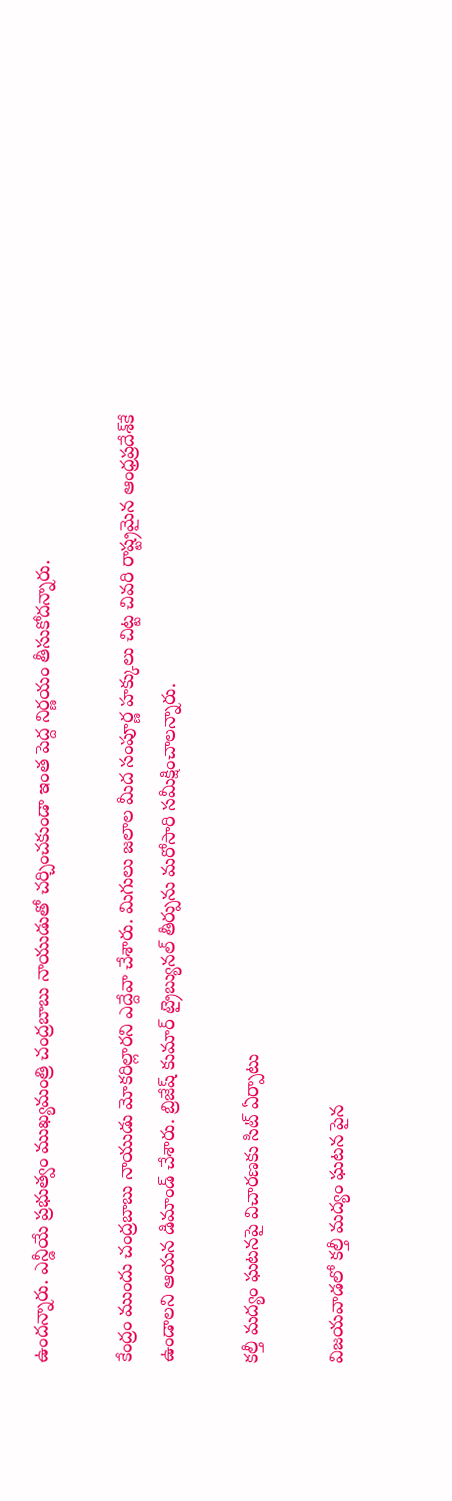ఉందన్నారు. ఎన్డీయే ప్రభుత్వం ముఖ్యమంత్రి చంద్రబాబు నాయుడుతో చర్చించకుండా ఇంత పెద్ద నిర్ణయం తీసుకోదన్నారు.

కేంద్రం ముందు చంద్రబాబు నాయుడు మోకరిల్లారని ఎద్దేవా చేశారు. మిగులు జలాల మీద సంపూర్ణ హక్కులు చిట్ట చివరి రాష్ట్రమైన ఆంధ్రప్రదేశ్‌కే ఉండాలని ఆయన డిమాండ్ చేశారు. బ్రిజేష్ కుమార్ ట్రైబ్యునల్ తీర్పును మరోసారి సమీక్షించాలన్నారు.

కల్తీ మద్యం ఘటనపై విచారణకు సిట్‌ ఏర్పాటు

విజయవాడలో కల్తీ మద్యం ఘటన పైన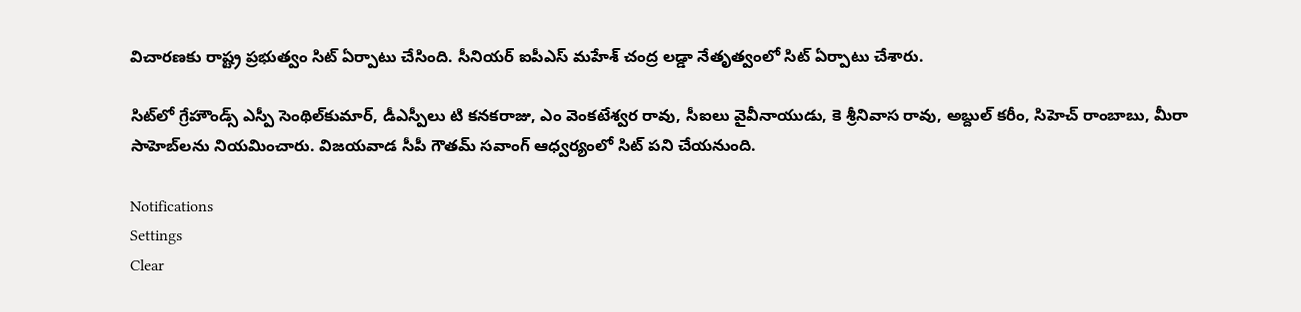విచారణకు రాష్ట్ర ప్రభుత్వం సిట్‌ ఏర్పాటు చేసింది. సీనియర్‌ ఐపీఎస్‌ మహేశ్ చంద్ర లడ్డా నేతృత్వంలో సిట్‌ ఏర్పాటు చేశారు.

సిట్‌లో గ్రేహౌండ్స్‌ ఎస్పీ సెంథిల్‌కుమార్‌, డీఎస్పీలు టి కనకరాజు, ఎం వెంకటేశ్వర రావు, సీఐలు వైవీనాయుడు, కె శ్రీనివాస రావు, అబ్దుల్‌ కరీం, సిహెచ్‌ రాంబాబు, మీరా సాహెబ్‌లను నియమించారు. విజయవాడ సీపీ గౌతమ్‌ సవాంగ్‌ ఆధ్వర్యంలో సిట్‌ పని చేయనుంది.

Notifications
Settings
Clear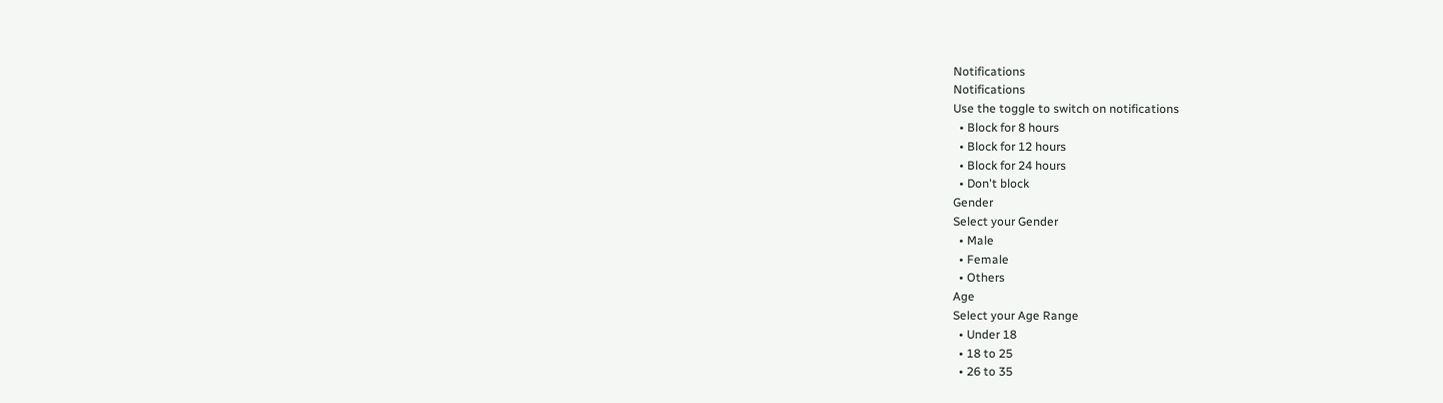Notifications
Notifications
Use the toggle to switch on notifications
  • Block for 8 hours
  • Block for 12 hours
  • Block for 24 hours
  • Don't block
Gender
Select your Gender
  • Male
  • Female
  • Others
Age
Select your Age Range
  • Under 18
  • 18 to 25
  • 26 to 35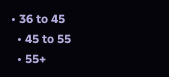• 36 to 45
  • 45 to 55
  • 55+